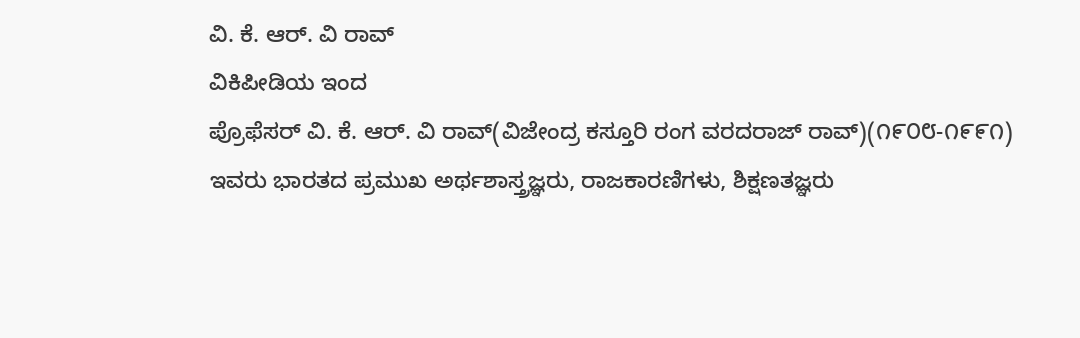ವಿ. ಕೆ. ಆರ್. ವಿ ರಾವ್
ವಿಕಿಪೀಡಿಯ ಇಂದ
ಪ್ರೊಫೆಸರ್ ವಿ. ಕೆ. ಆರ್. ವಿ ರಾವ್(ವಿಜೇಂದ್ರ ಕಸ್ತೂರಿ ರಂಗ ವರದರಾಜ್ ರಾವ್)(೧೯೦೮-೧೯೯೧) ಇವರು ಭಾರತದ ಪ್ರಮುಖ ಅರ್ಥಶಾಸ್ತ್ರಜ್ಞರು, ರಾಜಕಾರಣಿಗಳು, ಶಿಕ್ಷಣತಜ್ಞರು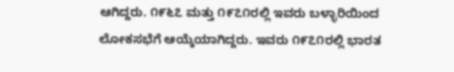ಆಗಿದ್ದರು. ೧೯೬೭ ಮತ್ತು ೧೯೭೧ರಲ್ಲಿ ಇವರು ಬಳ್ಳಾರಿಯಿಂದ ಲೋಕಸಭೆಗೆ ಆಯ್ಕೆಯಾಗಿದ್ದರು. ಇವರು ೧೯೭೧ರಲ್ಲಿ ಭಾರತ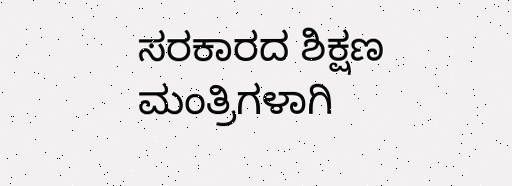ಸರಕಾರದ ಶಿಕ್ಷಣ ಮಂತ್ರಿಗಳಾಗಿ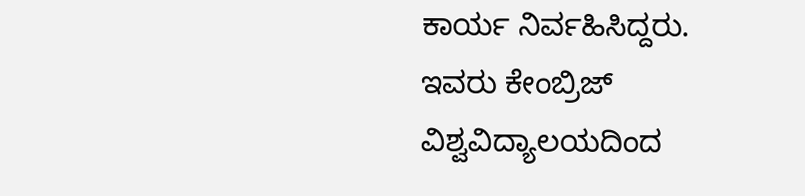ಕಾರ್ಯ ನಿರ್ವಹಿಸಿದ್ದರು. ಇವರು ಕೇಂಬ್ರಿಜ್ ವಿಶ್ವವಿದ್ಯಾಲಯದಿಂದ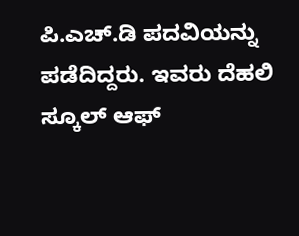ಪಿ.ಎಚ್.ಡಿ ಪದವಿಯನ್ನು ಪಡೆದಿದ್ದರು. ಇವರು ದೆಹಲಿ ಸ್ಕೂಲ್ ಆಫ್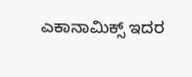ಎಕಾನಾಮಿಕ್ಸ್ ಇದರ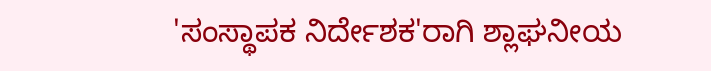'ಸಂಸ್ಥಾಪಕ ನಿರ್ದೇಶಕ'ರಾಗಿ ಶ್ಲಾಘನೀಯ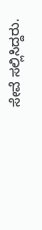ಸೇವೆ ಸಲ್ಲಿಸಿದ್ದರು.